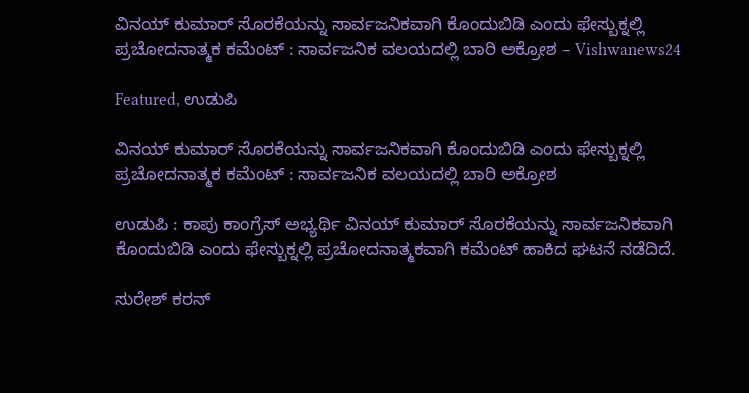ವಿನಯ್ ಕುಮಾರ್ ಸೊರಕೆಯನ್ನು ಸಾರ್ವಜನಿಕವಾಗಿ ಕೊಂದುಬಿಡಿ ಎಂದು ಫೇಸ್ಬುಕ್ನಲ್ಲಿ ಪ್ರಚೋದನಾತ್ಮಕ ಕಮೆಂಟ್ : ಸಾರ್ವಜನಿಕ ವಲಯದಲ್ಲಿ ಬಾರಿ ಅಕ್ರೋಶ – Vishwanews24

Featured, ಉಡುಪಿ

ವಿನಯ್ ಕುಮಾರ್ ಸೊರಕೆಯನ್ನು ಸಾರ್ವಜನಿಕವಾಗಿ ಕೊಂದುಬಿಡಿ ಎಂದು ಫೇಸ್ಬುಕ್ನಲ್ಲಿ ಪ್ರಚೋದನಾತ್ಮಕ ಕಮೆಂಟ್ : ಸಾರ್ವಜನಿಕ ವಲಯದಲ್ಲಿ ಬಾರಿ ಅಕ್ರೋಶ

ಉಡುಪಿ : ಕಾಪು ಕಾಂಗ್ರೆಸ್ ಅಭ್ಯರ್ಥಿ ವಿನಯ್ ಕುಮಾರ್ ಸೊರಕೆಯನ್ನು ಸಾರ್ವಜನಿಕವಾಗಿ ಕೊಂದುಬಿಡಿ ಎಂದು ಫೇಸ್ಬುಕ್ನಲ್ಲಿ ಪ್ರಚೋದನಾತ್ಮಕವಾಗಿ ಕಮೆಂಟ್ ಹಾಕಿದ ಘಟನೆ ನಡೆದಿದೆ.

ಸುರೇಶ್ ಕರನ್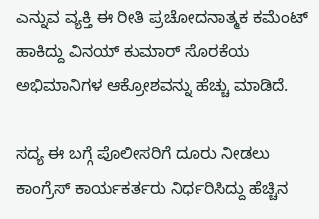ಎನ್ನುವ ವ್ಯಕ್ತಿ ಈ ರೀತಿ ಪ್ರಚೋದನಾತ್ಮಕ ಕಮೆಂಟ್ ಹಾಕಿದ್ದು ವಿನಯ್ ಕುಮಾರ್ ಸೊರಕೆಯ ಅಭಿಮಾನಿಗಳ ಆಕ್ರೋಶವನ್ನು ಹೆಚ್ಚು ಮಾಡಿದೆ.

ಸದ್ಯ ಈ ಬಗ್ಗೆ ಪೊಲೀಸರಿಗೆ ದೂರು ನೀಡಲು ಕಾಂಗ್ರೆಸ್ ಕಾರ್ಯಕರ್ತರು ನಿರ್ಧರಿಸಿದ್ದು ಹೆಚ್ಚಿನ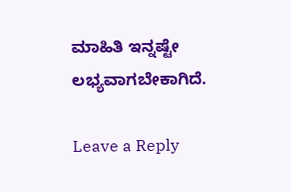ಮಾಹಿತಿ ಇನ್ನಷ್ಟೇ ಲಭ್ಯವಾಗಬೇಕಾಗಿದೆ.

Leave a Reply